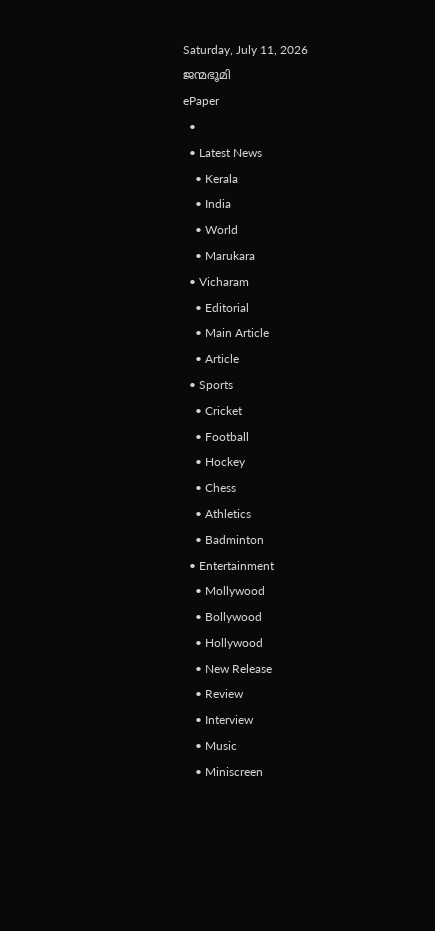Saturday, July 11, 2026
ജന്മഭൂമി
ePaper
  •
  • Latest News
    • Kerala
    • India
    • World
    • Marukara
  • Vicharam
    • Editorial
    • Main Article
    • Article
  • Sports
    • Cricket
    • Football
    • Hockey
    • Chess
    • Athletics
    • Badminton
  • Entertainment
    • Mollywood
    • Bollywood
    • Hollywood
    • New Release
    • Review
    • Interview
    • Music
    • Miniscreen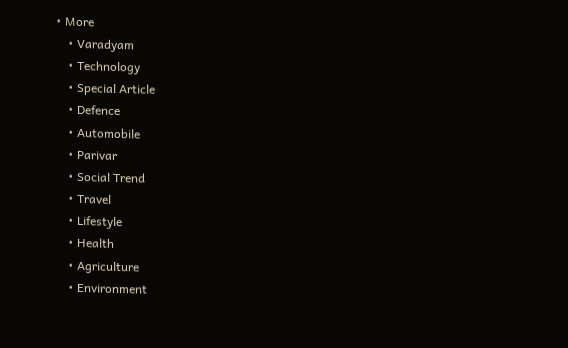• More
    • Varadyam
    • Technology
    • Special Article
    • Defence
    • Automobile
    • Parivar
    • Social Trend
    • Travel
    • Lifestyle
    • Health
    • Agriculture
    • Environment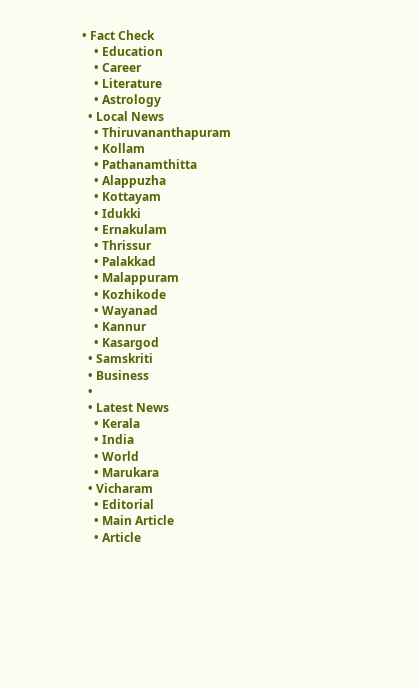• Fact Check
    • Education
    • Career
    • Literature
    • Astrology
  • Local News
    • Thiruvananthapuram
    • Kollam
    • Pathanamthitta
    • Alappuzha
    • Kottayam
    • Idukki
    • Ernakulam
    • Thrissur
    • Palakkad
    • Malappuram
    • Kozhikode
    • Wayanad
    • Kannur
    • Kasargod
  • Samskriti
  • Business
  •
  • Latest News
    • Kerala
    • India
    • World
    • Marukara
  • Vicharam
    • Editorial
    • Main Article
    • Article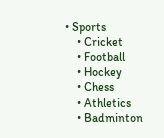• Sports
    • Cricket
    • Football
    • Hockey
    • Chess
    • Athletics
    • Badminton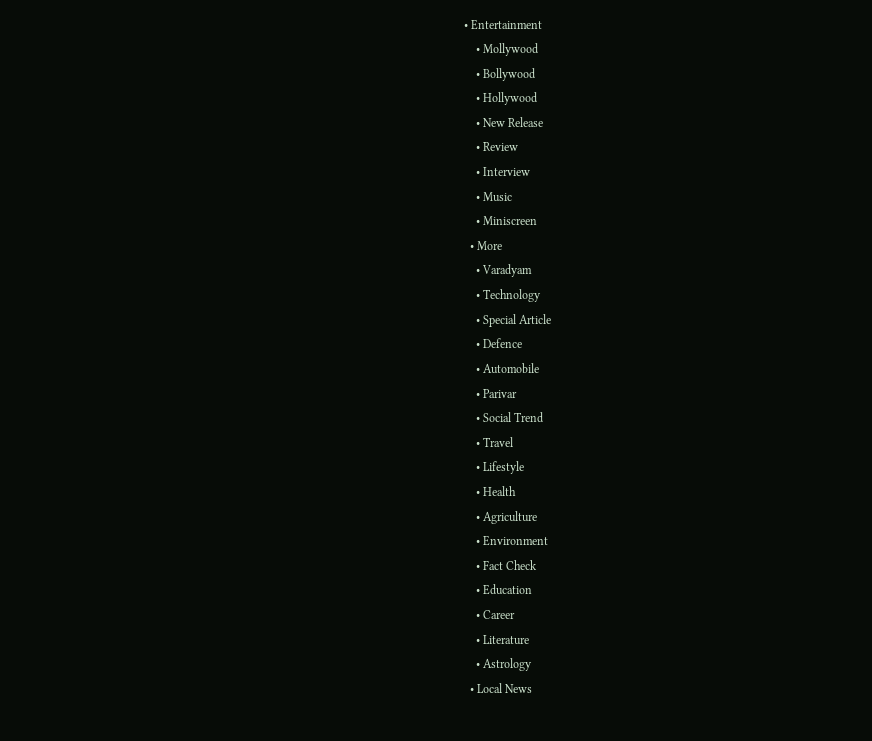• Entertainment
    • Mollywood
    • Bollywood
    • Hollywood
    • New Release
    • Review
    • Interview
    • Music
    • Miniscreen
  • More
    • Varadyam
    • Technology
    • Special Article
    • Defence
    • Automobile
    • Parivar
    • Social Trend
    • Travel
    • Lifestyle
    • Health
    • Agriculture
    • Environment
    • Fact Check
    • Education
    • Career
    • Literature
    • Astrology
  • Local News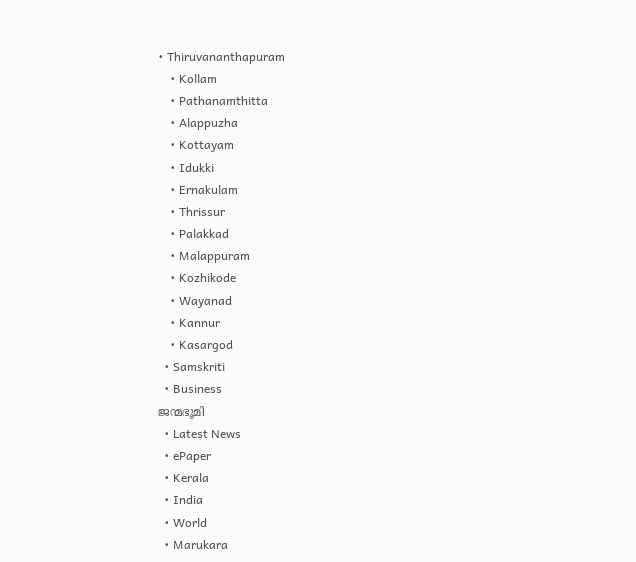• Thiruvananthapuram
    • Kollam
    • Pathanamthitta
    • Alappuzha
    • Kottayam
    • Idukki
    • Ernakulam
    • Thrissur
    • Palakkad
    • Malappuram
    • Kozhikode
    • Wayanad
    • Kannur
    • Kasargod
  • Samskriti
  • Business
ജന്മഭൂമി
  • Latest News
  • ePaper
  • Kerala
  • India
  • World
  • Marukara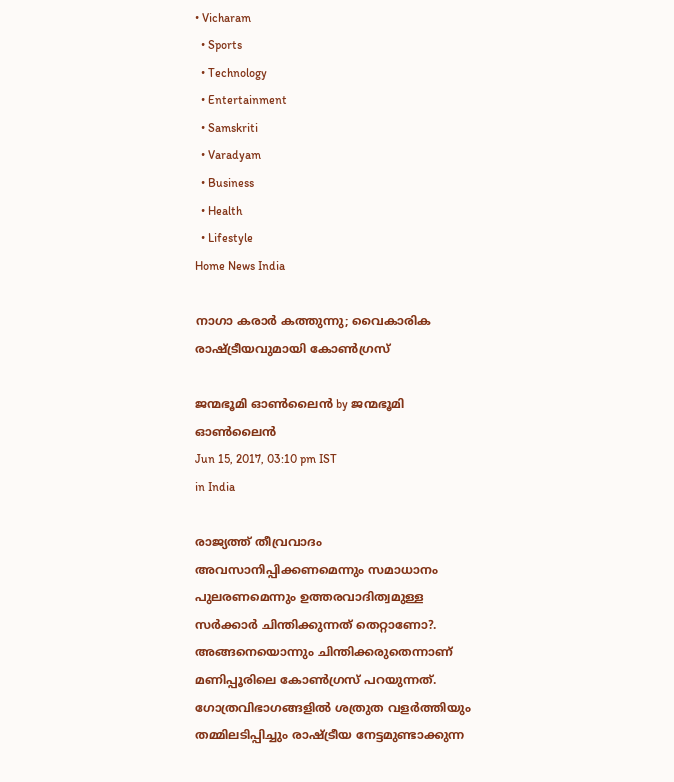• Vicharam
  • Sports
  • Technology
  • Entertainment
  • Samskriti
  • Varadyam
  • Business
  • Health
  • Lifestyle
Home News India

നാഗാ കരാര്‍ കത്തുന്നു; വൈകാരിക രാഷ്‌ട്രീയവുമായി കോണ്‍ഗ്രസ്

ജന്മഭൂമി ഓണ്‍ലൈന്‍ by ജന്മഭൂമി ഓണ്‍ലൈന്‍
Jun 15, 2017, 03:10 pm IST
in India

രാജ്യത്ത് തീവ്രവാദം അവസാനിപ്പിക്കണമെന്നും സമാധാനം പുലരണമെന്നും ഉത്തരവാദിത്വമുള്ള സര്‍ക്കാര്‍ ചിന്തിക്കുന്നത് തെറ്റാണോ?. അങ്ങനെയൊന്നും ചിന്തിക്കരുതെന്നാണ് മണിപ്പൂരിലെ കോണ്‍ഗ്രസ് പറയുന്നത്. ഗോത്രവിഭാഗങ്ങളില്‍ ശത്രുത വളര്‍ത്തിയും തമ്മിലടിപ്പിച്ചും രാഷ്‌ട്രീയ നേട്ടമുണ്ടാക്കുന്ന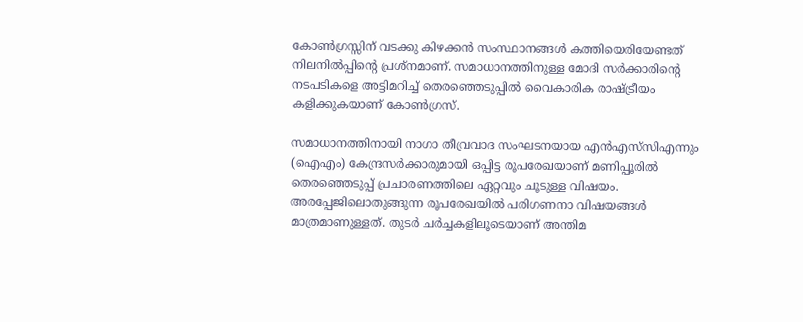കോണ്‍ഗ്രസ്സിന് വടക്കു കിഴക്കന്‍ സംസ്ഥാനങ്ങള്‍ കത്തിയെരിയേണ്ടത് നിലനില്‍പ്പിന്റെ പ്രശ്‌നമാണ്. സമാധാനത്തിനുള്ള മോദി സര്‍ക്കാരിന്റെ നടപടികളെ അട്ടിമറിച്ച് തെരഞ്ഞെടുപ്പില്‍ വൈകാരിക രാഷ്‌ട്രീയം കളിക്കുകയാണ് കോണ്‍ഗ്രസ്.

സമാധാനത്തിനായി നാഗാ തീവ്രവാദ സംഘടനയായ എന്‍എസ്‌സിഎന്നും (ഐഎം) കേന്ദ്രസര്‍ക്കാരുമായി ഒപ്പിട്ട രൂപരേഖയാണ് മണിപ്പൂരില്‍ തെരഞ്ഞെടുപ്പ് പ്രചാരണത്തിലെ ഏറ്റവും ചൂടുള്ള വിഷയം. അരപ്പേജിലൊതുങ്ങുന്ന രൂപരേഖയില്‍ പരിഗണനാ വിഷയങ്ങള്‍ മാത്രമാണുള്ളത്. തുടര്‍ ചര്‍ച്ചകളിലൂടെയാണ് അന്തിമ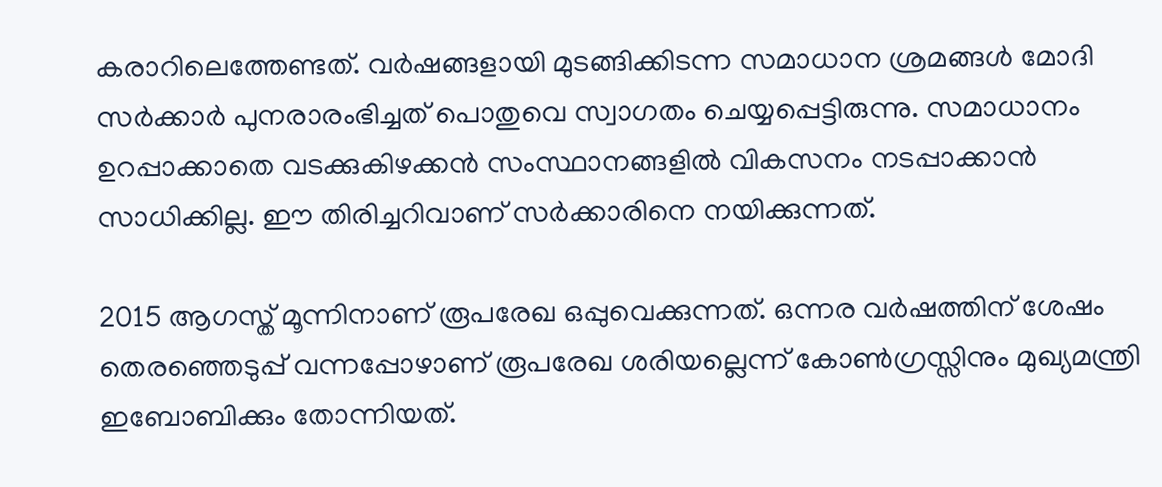കരാറിലെത്തേണ്ടത്. വര്‍ഷങ്ങളായി മുടങ്ങിക്കിടന്ന സമാധാന ശ്രമങ്ങള്‍ മോദി സര്‍ക്കാര്‍ പുനരാരംഭിച്ചത് പൊതുവെ സ്വാഗതം ചെയ്യപ്പെട്ടിരുന്നു. സമാധാനം ഉറപ്പാക്കാതെ വടക്കുകിഴക്കന്‍ സംസ്ഥാനങ്ങളില്‍ വികസനം നടപ്പാക്കാന്‍ സാധിക്കില്ല. ഈ തിരിച്ചറിവാണ് സര്‍ക്കാരിനെ നയിക്കുന്നത്.

2015 ആഗസ്ത് മൂന്നിനാണ് രൂപരേഖ ഒപ്പുവെക്കുന്നത്. ഒന്നര വര്‍ഷത്തിന് ശേഷം തെരഞ്ഞെടുപ്പ് വന്നപ്പോഴാണ് രൂപരേഖ ശരിയല്ലെന്ന് കോണ്‍ഗ്രസ്സിനും മുഖ്യമന്ത്രി ഇബോബിക്കും തോന്നിയത്.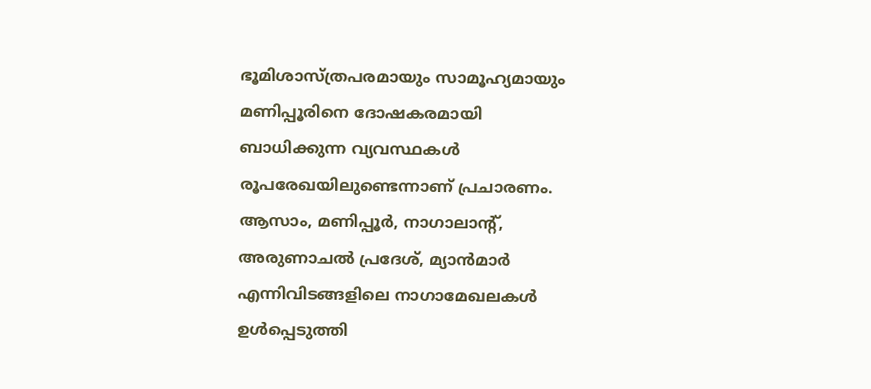ഭൂമിശാസ്ത്രപരമായും സാമൂഹ്യമായും മണിപ്പൂരിനെ ദോഷകരമായി ബാധിക്കുന്ന വ്യവസ്ഥകള്‍ രൂപരേഖയിലുണ്ടെന്നാണ് പ്രചാരണം. ആസാം, മണിപ്പൂര്‍, നാഗാലാന്റ്, അരുണാചല്‍ പ്രദേശ്, മ്യാന്‍മാര്‍ എന്നിവിടങ്ങളിലെ നാഗാമേഖലകള്‍ ഉള്‍പ്പെടുത്തി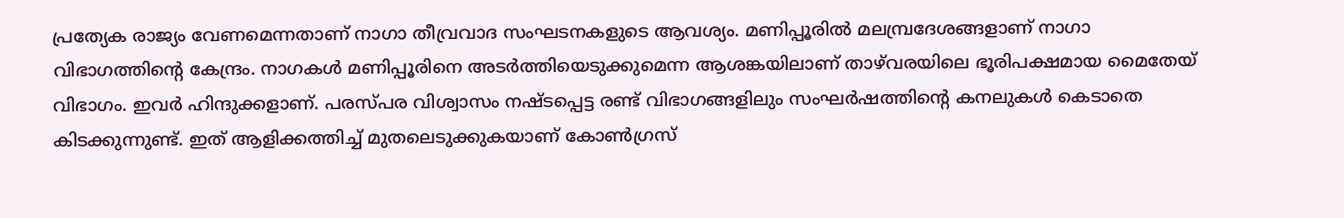പ്രത്യേക രാജ്യം വേണമെന്നതാണ് നാഗാ തീവ്രവാദ സംഘടനകളുടെ ആവശ്യം. മണിപ്പൂരില്‍ മലമ്പ്രദേശങ്ങളാണ് നാഗാ വിഭാഗത്തിന്റെ കേന്ദ്രം. നാഗകള്‍ മണിപ്പൂരിനെ അടര്‍ത്തിയെടുക്കുമെന്ന ആശങ്കയിലാണ് താഴ്‌വരയിലെ ഭൂരിപക്ഷമായ മൈതേയ് വിഭാഗം. ഇവര്‍ ഹിന്ദുക്കളാണ്. പരസ്പര വിശ്വാസം നഷ്ടപ്പെട്ട രണ്ട് വിഭാഗങ്ങളിലും സംഘര്‍ഷത്തിന്റെ കനലുകള്‍ കെടാതെ കിടക്കുന്നുണ്ട്. ഇത് ആളിക്കത്തിച്ച് മുതലെടുക്കുകയാണ് കോണ്‍ഗ്രസ്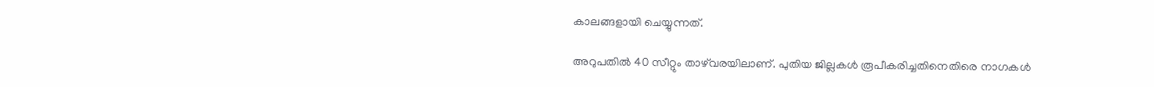കാലങ്ങളായി ചെയ്യുന്നത്.

അറുപതില്‍ 40 സീറ്റും താഴ്‌വരയിലാണ്. പുതിയ ജില്ലകള്‍ രൂപീകരിച്ചതിനെതിരെ നാഗകള്‍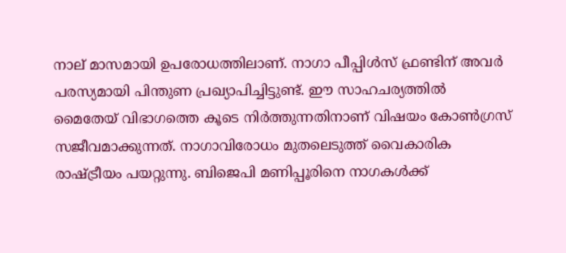നാല് മാസമായി ഉപരോധത്തിലാണ്. നാഗാ പീപ്പിള്‍സ് ഫ്രണ്ടിന് അവര്‍ പരസ്യമായി പിന്തുണ പ്രഖ്യാപിച്ചിട്ടുണ്ട്. ഈ സാഹചര്യത്തില്‍ മൈതേയ് വിഭാഗത്തെ കൂടെ നിര്‍ത്തുന്നതിനാണ് വിഷയം കോണ്‍ഗ്രസ് സജീവമാക്കുന്നത്. നാഗാവിരോധം മുതലെടുത്ത് വൈകാരിക രാഷ്‌ട്രീയം പയറ്റുന്നു. ബിജെപി മണിപ്പൂരിനെ നാഗകള്‍ക്ക്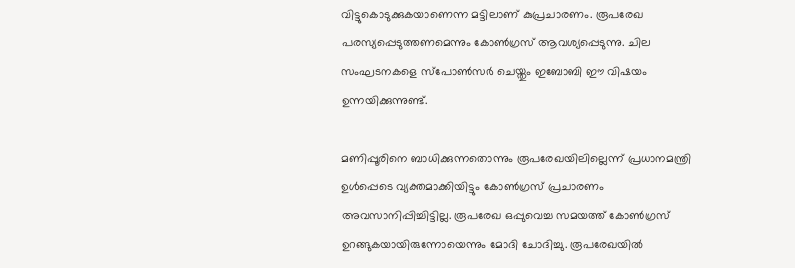വിട്ടുകൊടുക്കുകയാണെന്ന മട്ടിലാണ് കുപ്രചാരണം. രൂപരേഖ പരസ്യപ്പെടുത്തണമെന്നും കോണ്‍ഗ്രസ് ആവശ്യപ്പെടുന്നു. ചില സംഘടനകളെ സ്‌പോണ്‍സര്‍ ചെയ്തും ഇബോബി ഈ വിഷയം ഉന്നയിക്കുന്നുണ്ട്.

മണിപ്പൂരിനെ ബാധിക്കുന്നതൊന്നും രൂപരേഖയിലില്ലെന്ന് പ്രധാനമന്ത്രി ഉള്‍പ്പെടെ വ്യക്തമാക്കിയിട്ടും കോണ്‍ഗ്രസ് പ്രചാരണം അവസാനിപ്പിച്ചിട്ടില്ല. രൂപരേഖ ഒപ്പുവെച്ച സമയത്ത് കോണ്‍ഗ്രസ് ഉറങ്ങുകയായിരുന്നോയെന്നും മോദി ചോദിച്ചു. രൂപരേഖയില്‍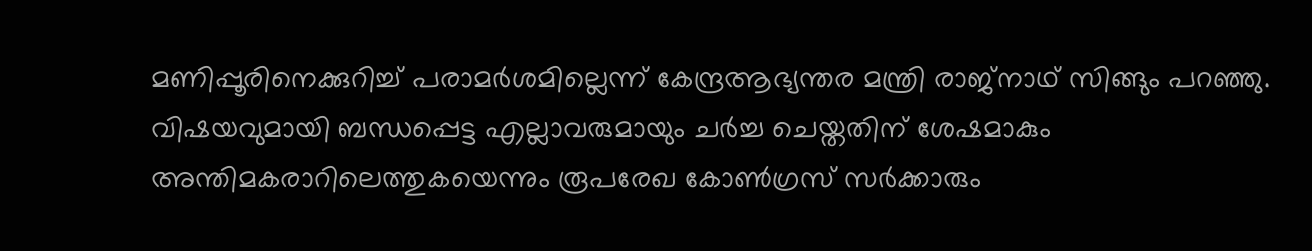മണിപ്പൂരിനെക്കുറിച്ച് പരാമര്‍ശമില്ലെന്ന് കേന്ദ്രആഭ്യന്തര മന്ത്രി രാജ്‌നാഥ് സിങ്ങും പറഞ്ഞു. വിഷയവുമായി ബന്ധപ്പെട്ട എല്ലാവരുമായും ചര്‍ച്ച ചെയ്തതിന് ശേഷമാകും അന്തിമകരാറിലെത്തുകയെന്നും രൂപരേഖ കോണ്‍ഗ്രസ് സര്‍ക്കാരും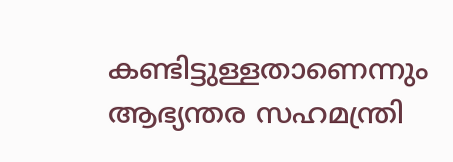കണ്ടിട്ടുള്ളതാണെന്നും ആഭ്യന്തര സഹമന്ത്രി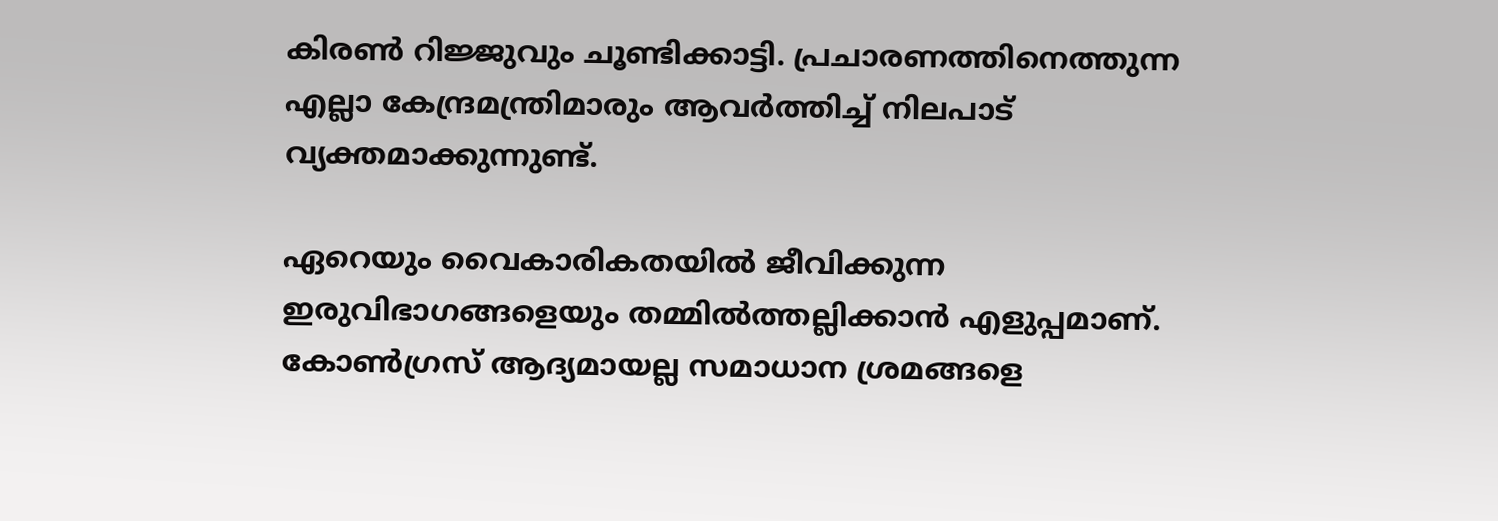കിരണ്‍ റിജ്ജുവും ചൂണ്ടിക്കാട്ടി. പ്രചാരണത്തിനെത്തുന്ന എല്ലാ കേന്ദ്രമന്ത്രിമാരും ആവര്‍ത്തിച്ച് നിലപാട് വ്യക്തമാക്കുന്നുണ്ട്.

ഏറെയും വൈകാരികതയില്‍ ജീവിക്കുന്ന ഇരുവിഭാഗങ്ങളെയും തമ്മില്‍ത്തല്ലിക്കാന്‍ എളുപ്പമാണ്. കോണ്‍ഗ്രസ് ആദ്യമായല്ല സമാധാന ശ്രമങ്ങളെ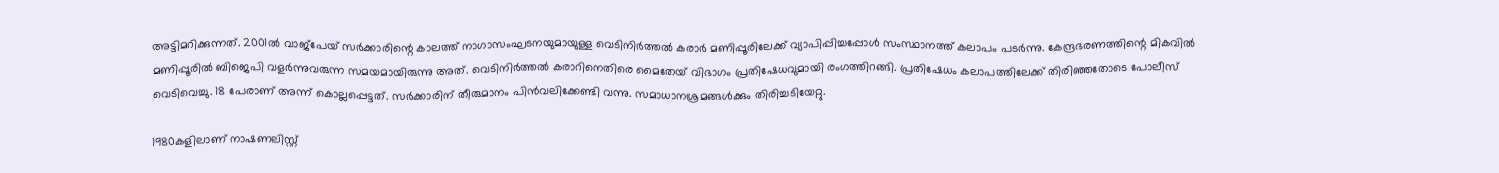അട്ടിമറിക്കുന്നത്. 2001ല്‍ വാജ്‌പേയ് സര്‍ക്കാരിന്റെ കാലത്ത് നാഗാസംഘടനയുമായുള്ള വെടിനിര്‍ത്തല്‍ കരാര്‍ മണിപ്പൂരിലേക്ക് വ്യാപിപ്പിച്ചപ്പോള്‍ സംസ്ഥാനത്ത് കലാപം പടര്‍ന്നു. കേന്ദ്രഭരണത്തിന്റെ മികവില്‍ മണിപ്പൂരില്‍ ബിജെപി വളര്‍ന്നുവരുന്ന സമയമായിരുന്നു അത്. വെടിനിര്‍ത്തല്‍ കരാറിനെതിരെ മൈതേയ് വിഭാഗം പ്രതിഷേധവുമായി രംഗത്തിറങ്ങി. പ്രതിഷേധം കലാപത്തിലേക്ക് തിരിഞ്ഞതോടെ പോലീസ് വെടിവെച്ചു. 18 പേരാണ് അന്ന് കൊല്ലപ്പെട്ടത്. സര്‍ക്കാരിന് തീരുമാനം പിന്‍വലിക്കേണ്ടി വന്നു. സമാധാനശ്രമങ്ങള്‍ക്കും തിരിച്ചടിയേറ്റു.

1980കളിലാണ് നാഷണലിസ്റ്റ്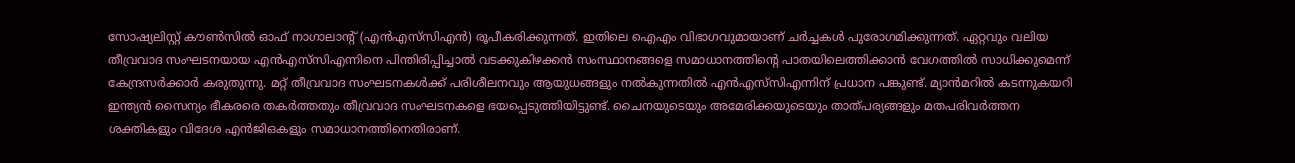സോഷ്യലിസ്റ്റ് കൗണ്‍സില്‍ ഓഫ് നാഗാലാന്റ് (എന്‍എസ്‌സിഎന്‍) രൂപീകരിക്കുന്നത്. ഇതിലെ ഐഎം വിഭാഗവുമായാണ് ചര്‍ച്ചകള്‍ പുരോഗമിക്കുന്നത്. ഏറ്റവും വലിയ തീവ്രവാദ സംഘടനയായ എന്‍എസ്‌സിഎന്നിനെ പിന്തിരിപ്പിച്ചാല്‍ വടക്കുകിഴക്കന്‍ സംസ്ഥാനങ്ങളെ സമാധാനത്തിന്റെ പാതയിലെത്തിക്കാന്‍ വേഗത്തില്‍ സാധിക്കുമെന്ന് കേന്ദ്രസര്‍ക്കാര്‍ കരുതുന്നു. മറ്റ് തീവ്രവാദ സംഘടനകള്‍ക്ക് പരിശീലനവും ആയുധങ്ങളും നല്‍കുന്നതില്‍ എന്‍എസ്‌സിഎന്നിന് പ്രധാന പങ്കുണ്ട്. മ്യാന്‍മറില്‍ കടന്നുകയറി ഇന്ത്യന്‍ സൈന്യം ഭീകരരെ തകര്‍ത്തതും തീവ്രവാദ സംഘടനകളെ ഭയപ്പെടുത്തിയിട്ടുണ്ട്. ചൈനയുടെയും അമേരിക്കയുടെയും താത്പര്യങ്ങളും മതപരിവര്‍ത്തന ശക്തികളും വിദേശ എന്‍ജിഒകളും സമാധാനത്തിനെതിരാണ്.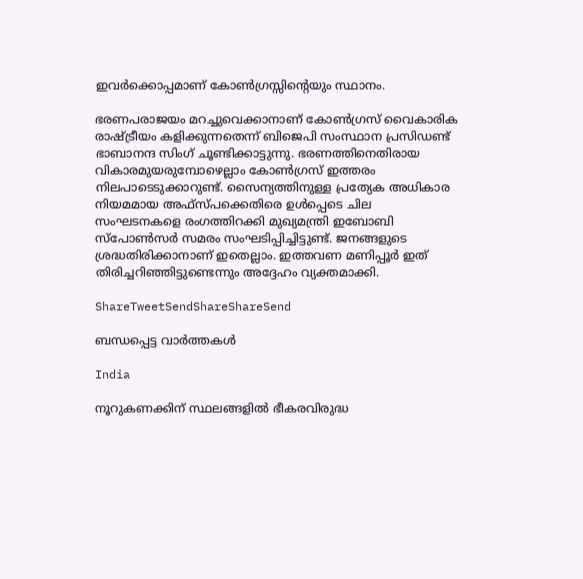ഇവര്‍ക്കൊപ്പമാണ് കോണ്‍ഗ്രസ്സിന്റെയും സ്ഥാനം.

ഭരണപരാജയം മറച്ചുവെക്കാനാണ് കോണ്‍ഗ്രസ് വൈകാരിക രാഷ്‌ട്രീയം കളിക്കുന്നതെന്ന് ബിജെപി സംസ്ഥാന പ്രസിഡണ്ട് ഭാബാനന്ദ സിംഗ് ചൂണ്ടിക്കാട്ടുന്നു. ഭരണത്തിനെതിരായ വികാരമുയരുമ്പോഴെല്ലാം കോണ്‍ഗ്രസ് ഇത്തരം നിലപാടെടുക്കാറുണ്ട്. സൈന്യത്തിനുള്ള പ്രത്യേക അധികാര നിയമമായ അഫ്‌സ്പക്കെതിരെ ഉള്‍പ്പെടെ ചില സംഘടനകളെ രംഗത്തിറക്കി മുഖ്യമന്ത്രി ഇബോബി സ്‌പോണ്‍സര്‍ സമരം സംഘടിപ്പിച്ചിട്ടുണ്ട്. ജനങ്ങളുടെ ശ്രദ്ധതിരിക്കാനാണ് ഇതെല്ലാം. ഇത്തവണ മണിപ്പൂര്‍ ഇത് തിരിച്ചറിഞ്ഞിട്ടുണ്ടെന്നും അദ്ദേഹം വ്യക്തമാക്കി.

ShareTweetSendShareShareSend

ബന്ധപ്പെട്ട വാര്‍ത്തകള്‍

India

നൂറുകണക്കിന് സ്ഥലങ്ങളിൽ ഭീകരവിരുദ്ധ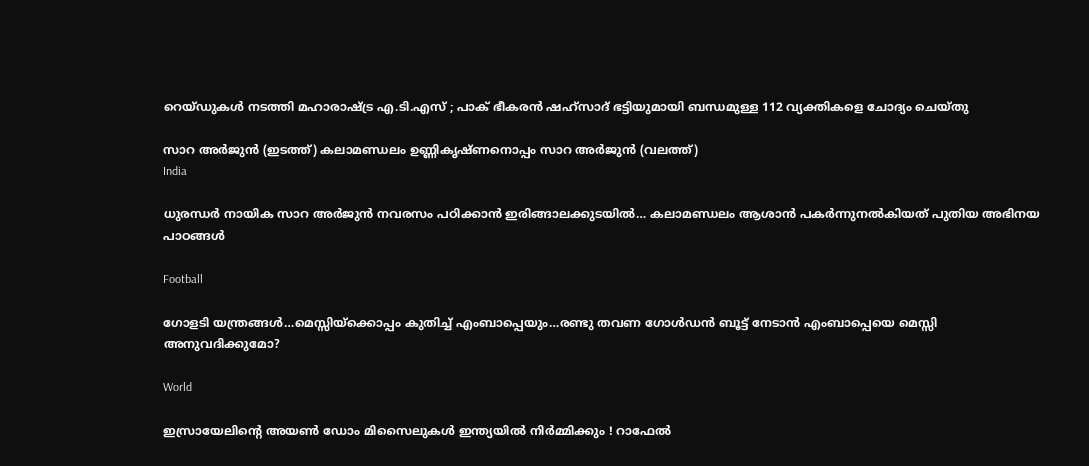റെയ്ഡുകൾ നടത്തി മഹാരാഷ്‌ട്ര എ.ടി.എസ് ; പാക് ഭീകരൻ ഷഹ്‌സാദ് ഭട്ടിയുമായി ബന്ധമുള്ള 112 വ്യക്തികളെ ചോദ്യം ചെയ്തു

സാറ അര്‍ജുന്‍ (ഇടത്ത്) കലാമണ്ഡലം ഉണ്ണികൃഷ്ണനൊപ്പം സാറ അര്‍ജുന്‍ (വലത്ത്)
India

ധുരന്ധര്‍ നായിക സാറ അര്‍ജുന്‍ നവരസം പഠിക്കാന്‍ ഇരിങ്ങാലക്കുടയില്‍… കലാമണ്ഡലം ആശാന്‍ പകര്‍ന്നുനല്‍കിയത് പുതിയ അഭിനയ പാഠങ്ങള്‍

Football

ഗോളടി യന്ത്രങ്ങള്‍…മെസ്സിയ്‌ക്കൊപ്പം കുതിച്ച് എംബാപ്പെയും…രണ്ടു തവണ ഗോള്‍ഡന്‍ ബൂട്ട് നേടാന്‍ എംബാപ്പെയെ മെസ്സി അനുവദിക്കുമോ?

World

ഇസ്രായേലിന്റെ അയൺ ഡോം മിസൈലുകൾ ഇന്ത്യയിൽ നിർമ്മിക്കും ! റാഫേൽ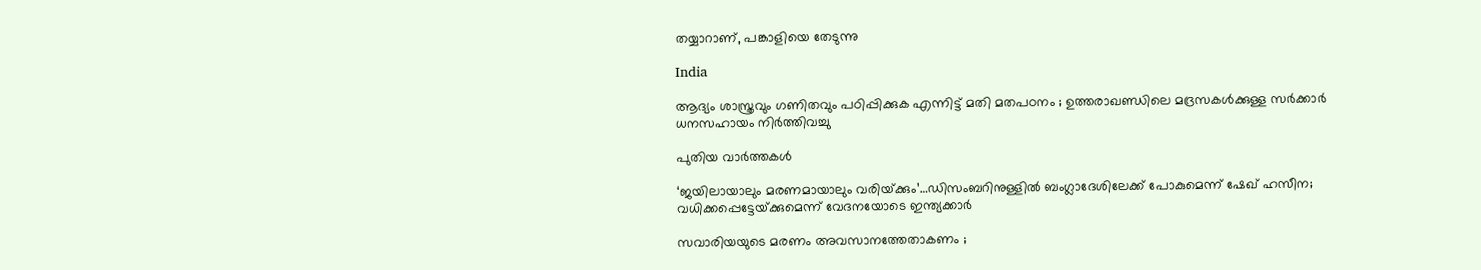തയ്യാറാണ്, പങ്കാളിയെ തേടുന്നു

India

ആദ്യം ശാസ്ത്രവും ഗണിതവും പഠിപ്പിക്കുക എന്നിട്ട് മതി മതപഠനം ; ഉത്തരാഖണ്ഡിലെ മദ്രസകൾക്കുള്ള സർക്കാർ ധനസഹായം നിർത്തിവച്ചു

പുതിയ വാര്‍ത്തകള്‍

‘ജയിലായാലും മരണമായാലും വരിയ്‌ക്കും’…ഡിസംബറിനുള്ളില്‍ ബംഗ്ലാദേശിലേക്ക് പോകുമെന്ന് ഷേഖ് ഹസീന; വധിക്കപ്പെട്ടേയ്‌ക്കുമെന്ന് വേദനയോടെ ഇന്ത്യക്കാര്‍

സവാരിയയുടെ മരണം അവസാനത്തേതാകണം ;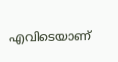എവിടെയാണ്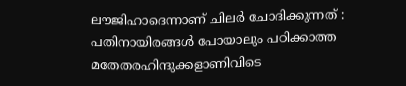ലൗജിഹാദെന്നാണ് ചിലർ ചോദിക്കുന്നത് : പതിനായിരങ്ങൾ പോയാലും പഠിക്കാത്ത മതേതരഹിന്ദുക്കളാണിവിടെ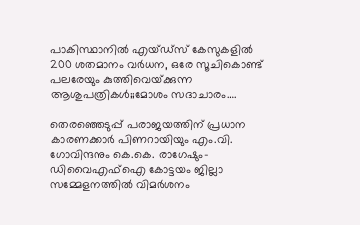പാകിസ്ഥാനില്‍ എയ്ഡ്സ് കേസുകളില്‍ 200 ശതമാനം വര്‍ധന, ഒരേ സൂചികൊണ്ട് പലരേയും കുത്തിവെയ്‌ക്കുന്ന ആശുപത്രികള്‍;;മോശം സദാചാരം….

തെരഞ്ഞെടുപ്പ് പരാജയത്തിന് പ്രധാന കാരണക്കാര്‍ പിണറായിയും എം.വി. ഗോവിന്ദനും കെ.കെ. രാഗേഷും-ഡിവൈഎഫ്ഐ കോട്ടയം ജില്ലാ സമ്മേളനത്തില്‍ വിമര്‍ശനം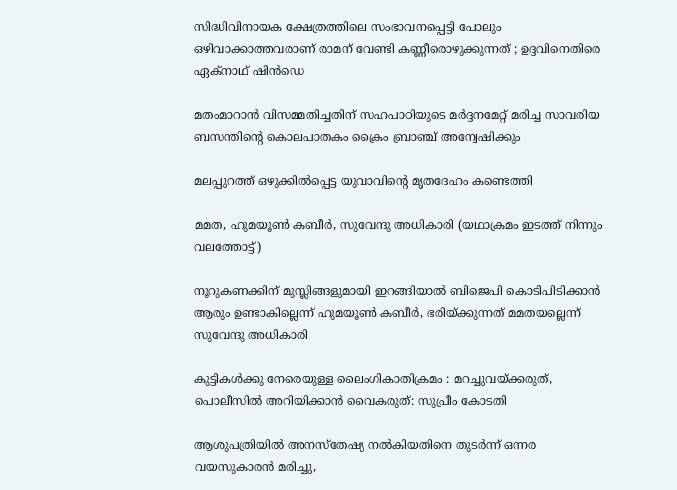സിദ്ധിവിനായക ക്ഷേത്രത്തിലെ സംഭാവനപ്പെട്ടി പോലും ഒഴിവാക്കാത്തവരാണ് രാമന് വേണ്ടി കണ്ണീരൊഴുക്കുന്നത് ; ഉദ്ദവിനെതിരെ ഏക്‌നാഥ് ഷിൻഡെ

മതംമാറാന്‍ വിസമ്മതിച്ചതിന് സഹപാഠിയുടെ മര്‍ദ്ദനമേറ്റ് മരിച്ച സാവരിയ ബസന്തിന്റെ കൊലപാതകം ക്രൈം ബ്രാഞ്ച് അന്വേഷിക്കും

മലപ്പുറത്ത് ഒഴുക്കില്‍പ്പെട്ട യുവാവിന്റെ മൃതദേഹം കണ്ടെത്തി

മമത, ഹുമയൂണ്‍ കബീര്‍, സുവേന്ദു അധികാരി (യഥാക്രമം ഇടത്ത് നിന്നും വലത്തോട്ട്)

നൂറുകണക്കിന് മുസ്ലിങ്ങളുമായി ഇറങ്ങിയാല്‍ ബിജെപി കൊടിപിടിക്കാന്‍ ആരും ഉണ്ടാകില്ലെന്ന് ഹുമയൂണ്‍ കബീര്‍, ഭരിയ്‌ക്കുന്നത് മമതയല്ലെന്ന് സുവേന്ദു അധികാരി

കുട്ടികള്‍ക്കു നേരെയുള്ള ലൈംഗികാതിക്രമം : മറച്ചുവയ്‌ക്കരുത്, പൊലീസില്‍ അറിയിക്കാന്‍ വൈകരുത്: സുപ്രീം കോടതി

ആശുപത്രിയില്‍ അനസ്‌തേഷ്യ നല്‍കിയതിനെ തുടര്‍ന്ന് ഒന്നര വയസുകാരന്‍ മരിച്ചു,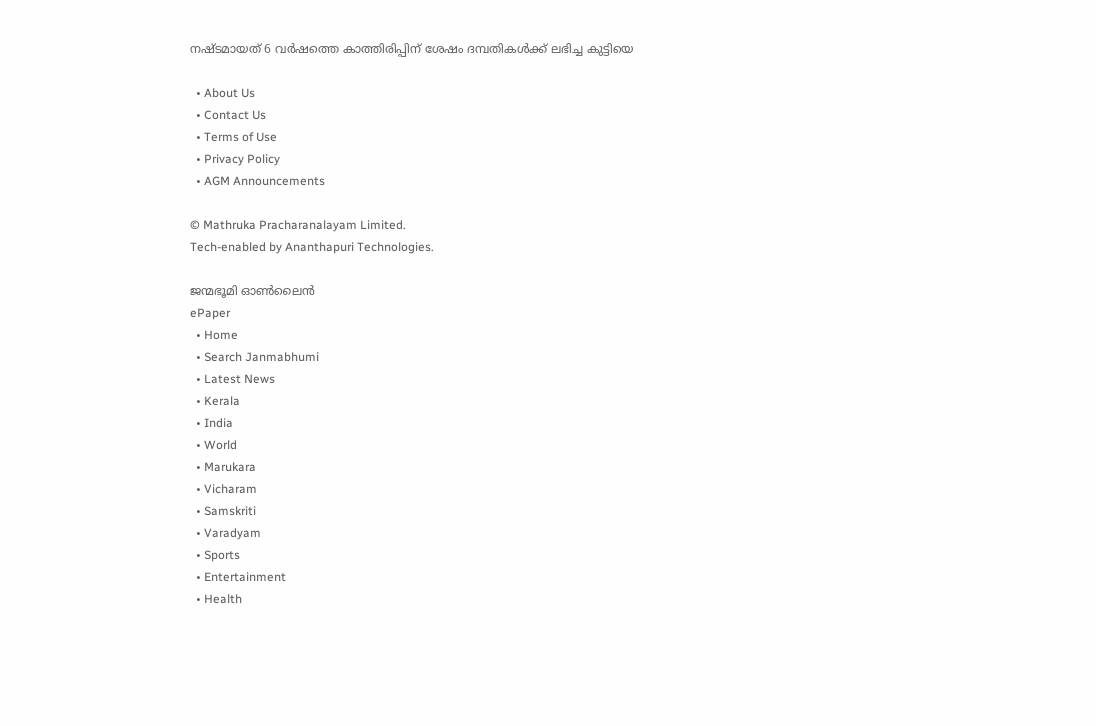നഷ്ടമായത് 6 വര്‍ഷത്തെ കാത്തിരിപ്പിന് ശേഷം ദമ്പതികള്‍ക്ക് ലഭിച്ച കുട്ടിയെ

  • About Us
  • Contact Us
  • Terms of Use
  • Privacy Policy
  • AGM Announcements

© Mathruka Pracharanalayam Limited.
Tech-enabled by Ananthapuri Technologies.

ജന്മഭൂമി ഓണ്‍ലൈന്‍
ePaper
  • Home
  • Search Janmabhumi
  • Latest News
  • Kerala
  • India
  • World
  • Marukara
  • Vicharam
  • Samskriti
  • Varadyam
  • Sports
  • Entertainment
  • Health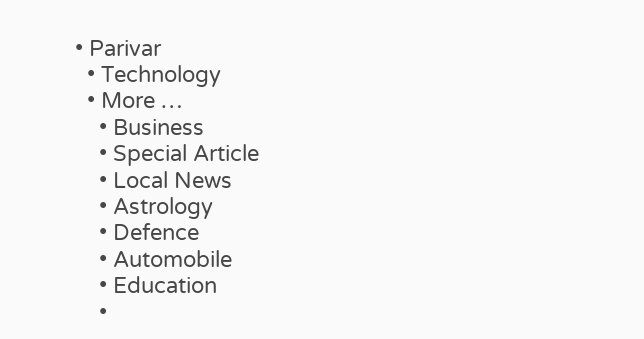• Parivar
  • Technology
  • More …
    • Business
    • Special Article
    • Local News
    • Astrology
    • Defence
    • Automobile
    • Education
    •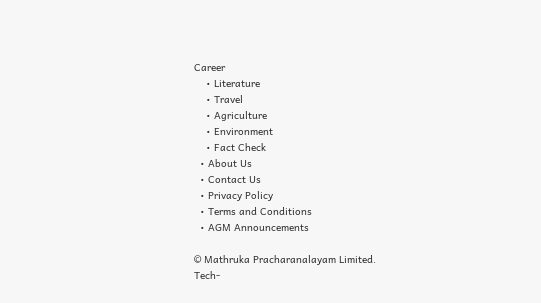Career
    • Literature
    • Travel
    • Agriculture
    • Environment
    • Fact Check
  • About Us
  • Contact Us
  • Privacy Policy
  • Terms and Conditions
  • AGM Announcements

© Mathruka Pracharanalayam Limited.
Tech-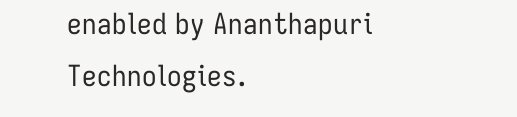enabled by Ananthapuri Technologies.